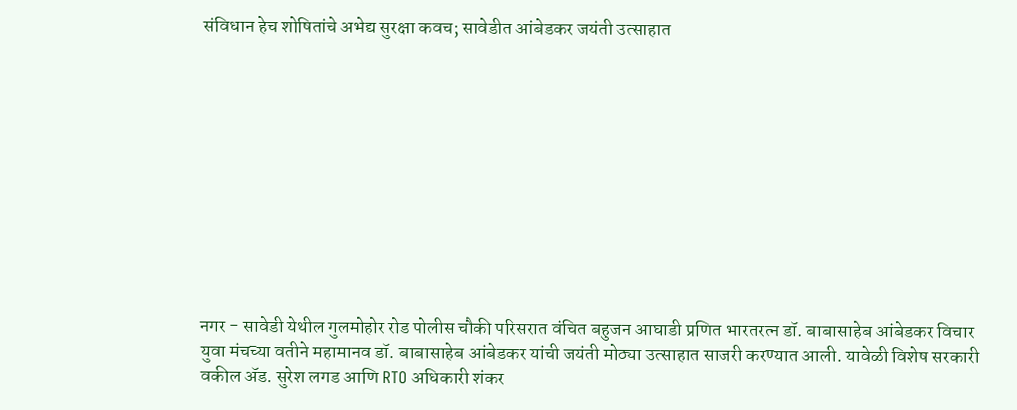संविधान हेच शोषितांचे अभेद्य सुरक्षा कवच; सावेडीत आंबेडकर जयंती उत्साहात











नगर - सावेडी येथील गुलमोहोर रोड पोलीस चौकी परिसरात वंचित बहुजन आघाडी प्रणित भारतरत्न डॉ. बाबासाहेब आंबेडकर विचार युवा मंचच्या वतीने महामानव डॉ. बाबासाहेब आंबेडकर यांची जयंती मोठ्या उत्साहात साजरी करण्यात आली. यावेळी विशेष सरकारी वकील ॲड. सुरेश लगड आणि RTO अधिकारी शंकर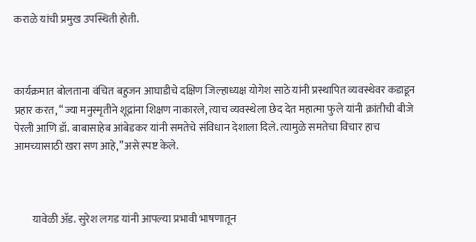कराळे यांची प्रमुख उपस्थिती होती.



कार्यक्रमात बोलताना वंचित बहुजन आघाडीचे दक्षिण जिल्हाध्यक्ष योगेश साठे यांनी प्रस्थापित व्यवस्थेवर कडाडून प्रहार करत, “ज्या मनुस्मृतीने शूद्रांना शिक्षण नाकारले, त्याच व्यवस्थेला छेद देत महात्मा फुले यांनी क्रांतीची बीजे पेरली आणि डॉ. बाबासाहेब आंबेडकर यांनी समतेचे संविधान देशाला दिले. त्यामुळे समतेचा विचार हाच आमच्यासाठी खरा सण आहे,”असे स्पष्ट केले.



        यावेळी ॲड. सुरेश लगड यांनी आपल्या प्रभावी भाषणातून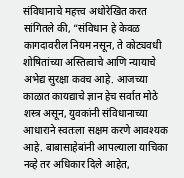संविधानाचे महत्त्व अधोरेखित करत सांगितले की, “संविधान हे केवळ कागदावरील नियम नसून, ते कोट्यवधी शोषितांच्या अस्तित्वाचे आणि न्यायाचे अभेद्य सुरक्षा कवच आहे. आजच्या काळात कायद्याचे ज्ञान हेच सर्वात मोठे शस्त्र असून, युवकांनी संविधानाच्या आधाराने स्वतःला सक्षम करणे आवश्यक आहे. बाबासाहेबांनी आपल्याला याचिका नव्हे तर अधिकार दिले आहेत,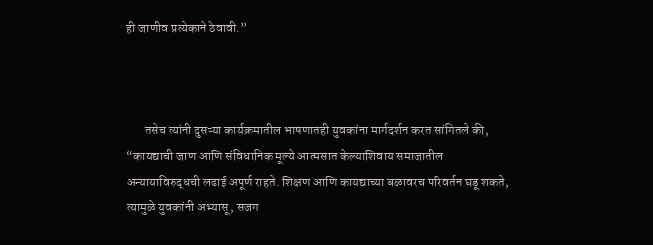ही जाणीव प्रत्येकाने ठेवावी.”



       तसेच त्यांनी दुसऱ्या कार्यक्रमातील भाषणातही युवकांना मार्गदर्शन करत सांगितले की, “कायद्याची जाण आणि संविधानिक मूल्ये आत्मसात केल्याशिवाय समाजातील अन्यायाविरुद्धची लढाई अपूर्ण राहते. शिक्षण आणि कायद्याच्या बळावरच परिवर्तन घडू शकते, त्यामुळे युवकांनी अभ्यासू, सजग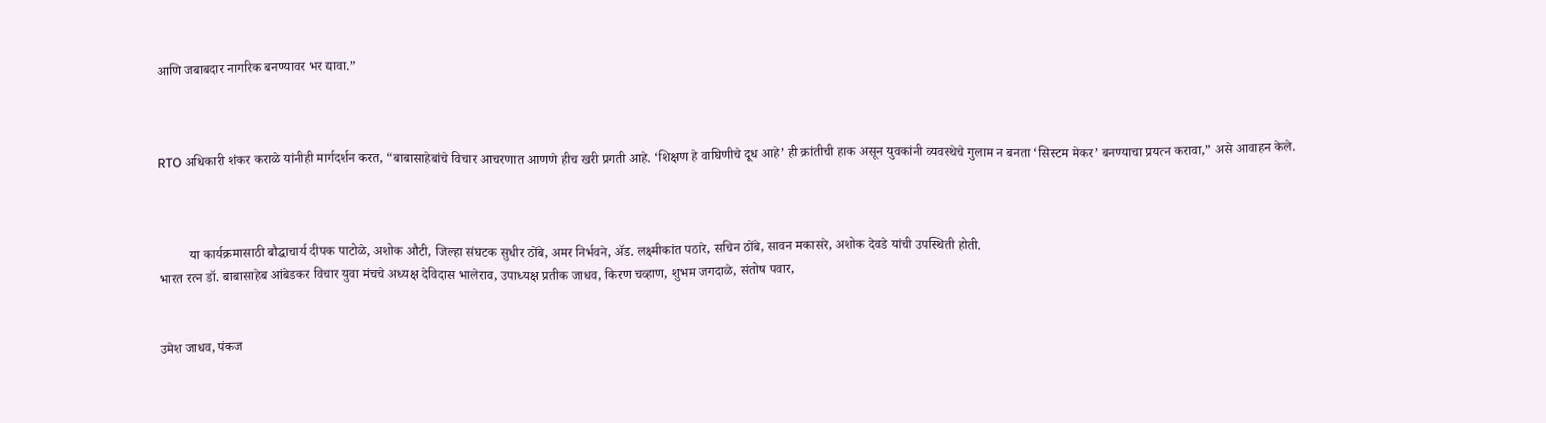आणि जबाबदार नागरिक बनण्यावर भर द्यावा.”



RTO अधिकारी शंकर कराळे यांनीही मार्गदर्शन करत, “बाबासाहेबांचे विचार आचरणात आणणे हीच खरी प्रगती आहे. ‘शिक्षण हे वाघिणीचे दूध आहे’ ही क्रांतीची हाक असून युवकांनी व्यवस्थेचे गुलाम न बनता ‘सिस्टम मेकर’ बनण्याचा प्रयत्न करावा,” असे आवाहन केले.



         या कार्यक्रमासाठी बौद्धाचार्य दीपक पाटोळे, अशोक औटी, जिल्हा संघटक सुधीर ठोंबे, अमर निर्भवने, ॲड. लक्ष्मीकांत पठारे, सचिन ठोंबे, सावन मकासरे, अशोक देवडे यांची उपस्थिती होती.
भारत रत्न डॉ. बाबासाहेब आंबेडकर विचार युवा मंचचे अध्यक्ष देविदास भालेराव, उपाध्यक्ष प्रतीक जाधव, किरण चव्हाण, शुभम जगदाळे, संतोष पवार,


उमेश जाधव, पंकज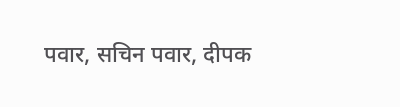पवार, सचिन पवार, दीपक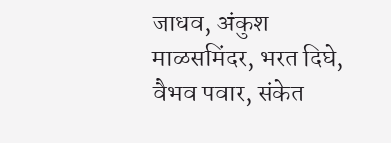जाधव, अंकुश माळसमिंदर, भरत दिघे, वैभव पवार, संकेत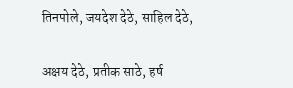तिनपोले, जयदेश देठे, साहिल देठे,


अक्षय देठे, प्रतीक साठे, हर्ष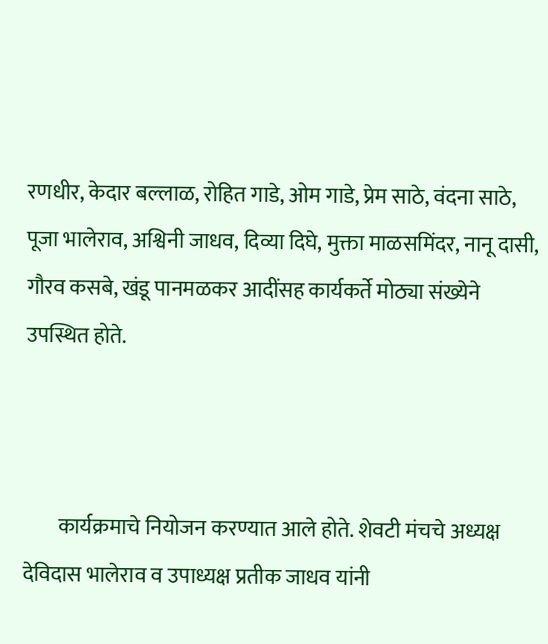रणधीर, केदार बल्लाळ, रोहित गाडे, ओम गाडे, प्रेम साठे, वंदना साठे, पूजा भालेराव, अश्विनी जाधव, दिव्या दिघे, मुक्ता माळसमिंदर, नानू दासी, गौरव कसबे, खंडू पानमळकर आदींसह कार्यकर्ते मोठ्या संख्येने उपस्थित होते.



        कार्यक्रमाचे नियोजन करण्यात आले होते. शेवटी मंचचे अध्यक्ष देविदास भालेराव व उपाध्यक्ष प्रतीक जाधव यांनी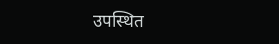उपस्थित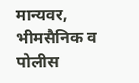मान्यवर, भीमसैनिक व पोलीस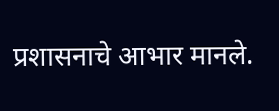प्रशासनाचे आभार मानले.